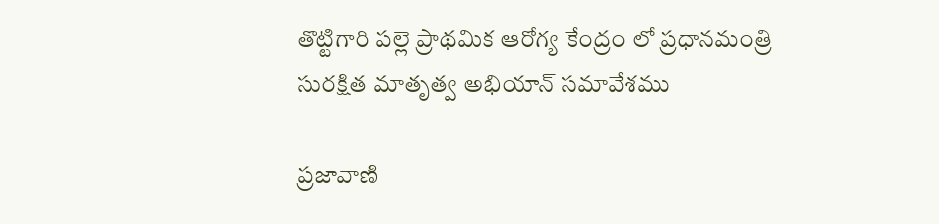తొట్టిగారి పల్లె ప్రాథమిక ఆరోగ్య కేంద్రం లో ప్రధానమంత్రి సురక్షిత మాతృత్వ అభియాన్ సమావేశము

ప్రజావాణి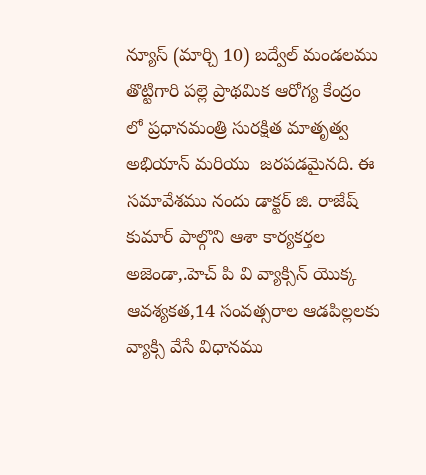న్యూస్ (మార్చి 10) బద్వేల్ మండలము తొట్టిగారి పల్లె ప్రాథమిక ఆరోగ్య కేంద్రం లో ప్రధానమంత్రి సురక్షిత మాతృత్వ అభియాన్ మరియు  జరపడమైనది. ఈ సమావేశము నందు డాక్టర్ జి. రాజేష్ కుమార్ పాల్గొని ఆశా కార్యకర్తల అజెండా,.హెచ్ పి వి వ్యాక్సిన్ యొక్క ఆవశ్యకత,14 సంవత్సరాల ఆడపిల్లలకు వ్యాక్సి వేసే విధానము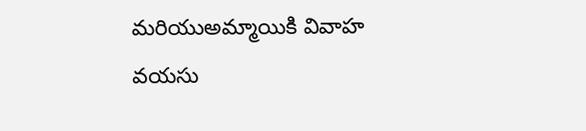మరియుఅమ్మాయికి వివాహ వయసు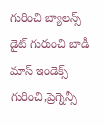గురించి బ్యాలన్స్ డైట్ గురుంచి బాడీ మాస్ ఇండెక్స్ గురించి,ప్రెగ్నెన్సీ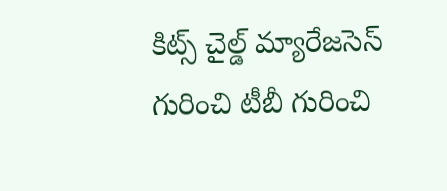కిట్స్ చైల్డ్ మ్యారేజసెస్ గురించి టీబీ గురించి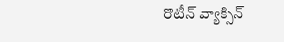రొటీన్ వ్యాక్సిన్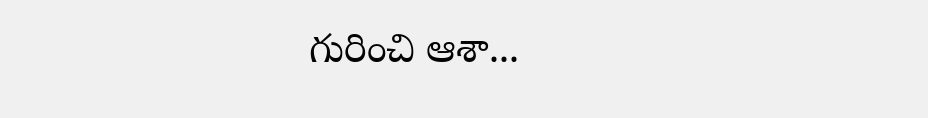గురించి ఆశా...